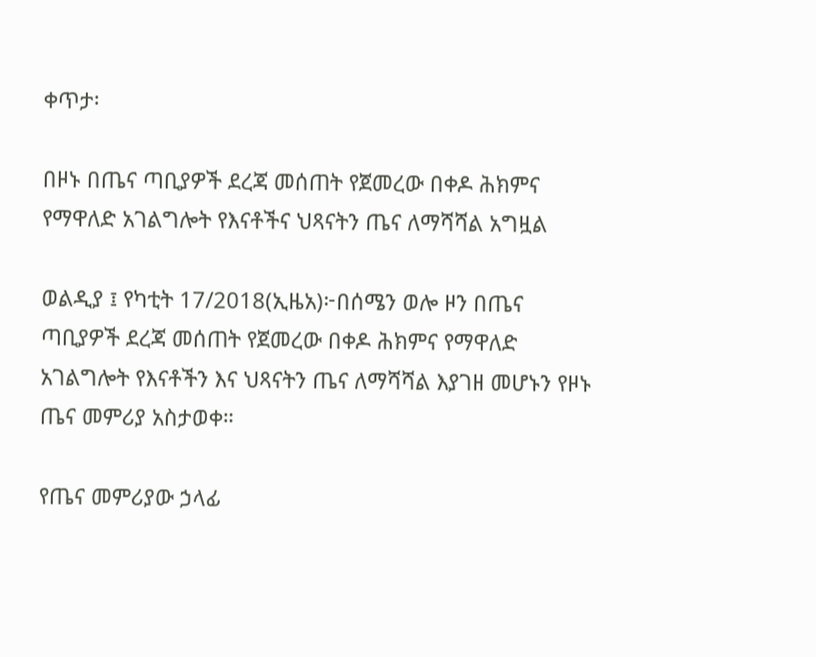ቀጥታ፡

በዞኑ በጤና ጣቢያዎች ደረጃ መሰጠት የጀመረው በቀዶ ሕክምና የማዋለድ አገልግሎት የእናቶችና ህጻናትን ጤና ለማሻሻል አግዟል

ወልዲያ ፤ የካቲት 17/2018(ኢዜአ)፦በሰሜን ወሎ ዞን በጤና ጣቢያዎች ደረጃ መሰጠት የጀመረው በቀዶ ሕክምና የማዋለድ አገልግሎት የእናቶችን እና ህጻናትን ጤና ለማሻሻል እያገዘ መሆኑን የዞኑ ጤና መምሪያ አስታወቀ።

የጤና መምሪያው ኃላፊ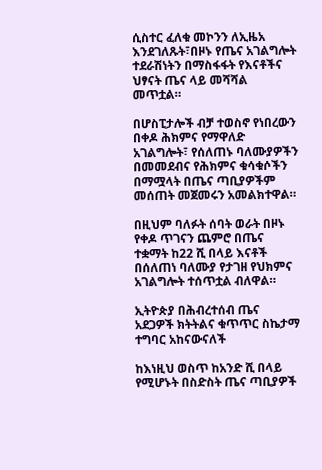ሲስተር ፈለቁ መኮንን ለኢዜአ እንደገለጹት፣በዞኑ የጤና አገልግሎት ተደራሽነትን በማስፋፋት የእናቶችና ህፃናት ጤና ላይ መሻሻል መጥቷል።

በሆስፒታሎች ብቻ ተወስኖ የነበረውን በቀዶ ሕክምና የማዋለድ አገልግሎት፣ የሰለጠኑ ባለሙያዎችን በመመደብና የሕክምና ቁሳቁሶችን በማሟላት በጤና ጣቢያዎችም መሰጠት መጀመሩን አመልክተዋል።

በዚህም ባለፉት ሰባት ወራት በዞኑ የቀዶ ጥገናን ጨምሮ በጤና ተቋማት ከ22 ሺ በላይ እናቶች በሰለጠነ ባለሙያ የታገዘ የህክምና አገልግሎት ተሰጥቷል ብለዋል።

ኢትዮጵያ በሕብረተሰብ ጤና አደጋዎች ክትትልና ቁጥጥር ስኬታማ ተግባር አከናውናለች

ከእነዚህ ወስጥ ከአንድ ሺ በላይ የሚሆኑት በስድስት ጤና ጣቢያዎች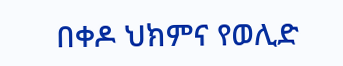በቀዶ ህክምና የወሊድ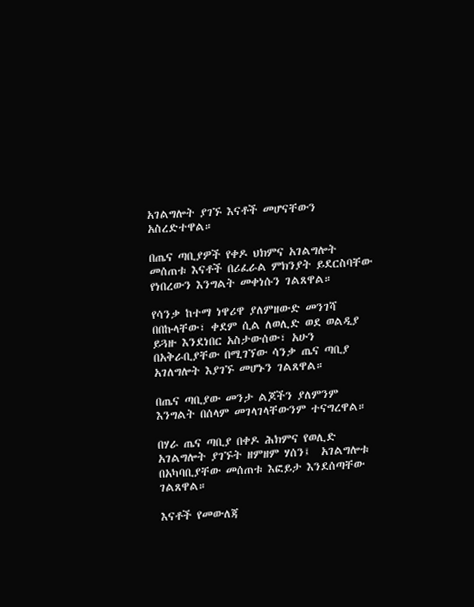አገልግሎት ያገኙ እናቶች መሆናቸውን አስረድተዋል።

በጤና ጣቢያዎች የቀዶ ህክምና አገልግሎት መሰጠቱ እናቶች በሪፈራል ምክንያት ይደርስባቸው የነበረውን እንግልት መቀነሱን ገልጸዋል።

የሳንቃ ከተማ ነዋሪዋ ያለምዘውድ መንገሻ በበኩላቸው፣ ቀደም ሲል ለወሊድ ወደ ወልዲያ ይጓዙ እንደነበር አስታውሰው፣ አሁን በአቅራቢያቸው በሚገኘው ሳንቃ ጤና ጣቢያ አገለግሎት እያገኙ መሆኑን ገልጸዋል።

በጤና ጣቢያው መንታ ልጆችን ያለምንም እንግልት በሰላም መገላገላቸውንም ተናግረዋል።

በሃራ ጤና ጣቢያ በቀዶ ሕክምና የወሊድ አገልግሎት ያገኙት ዘምዘም ሃሰን፤  አገልግሎቱ በአካባቢያቸው መሰጠቱ እፎይታ እንደሰጣቸው ገልጸዋል።

እናቶች የመውለጃ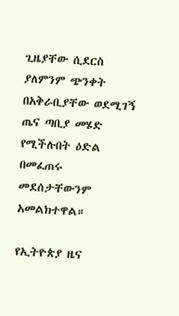ጊዜያቸው ሲደርስ ያለምንም ጭንቀት በአቅራቢያቸው ወደሚገኝ ጤና ጣቢያ መሄድ የሚችሉበት ዕድል በመፈጠሩ መደሰታቸውንም አመልክተዋል።

የኢትዮጵያ ዜና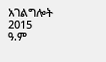አገልግሎት
2015
ዓ.ም